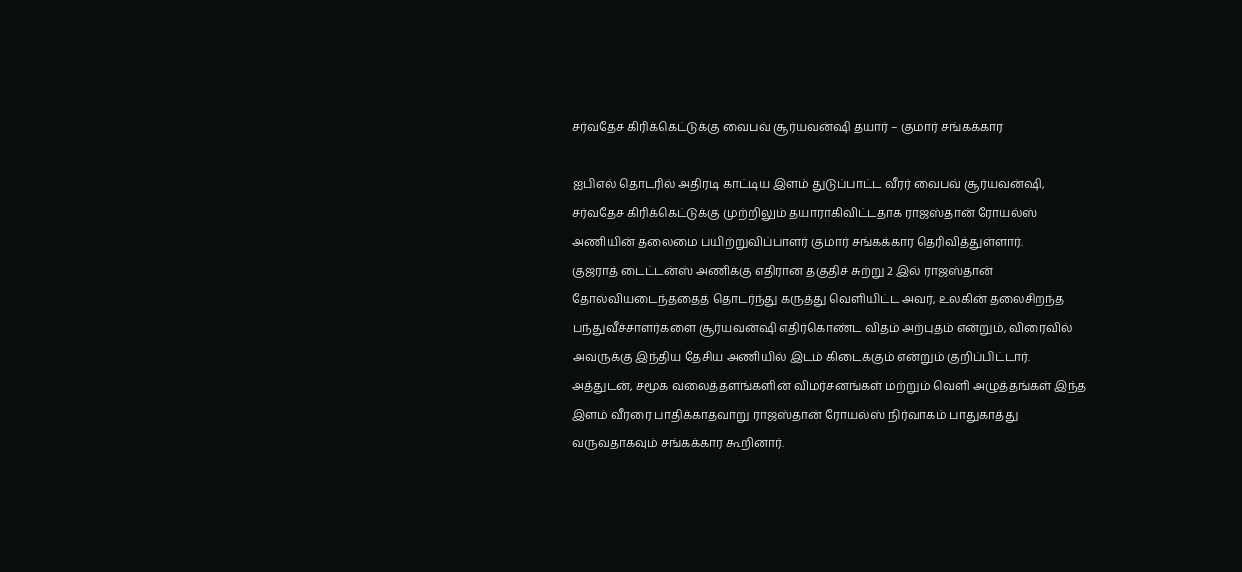சர்வதேச கிரிக்கெட்டுக்கு வைபவ் சூர்யவன்ஷி தயார் – குமார் சங்கக்கார

ஐபிஎல் தொடரில் அதிரடி காட்டிய இளம் துடுப்பாட்ட வீரர் வைபவ் சூர்யவன்ஷி, சர்வதேச கிரிக்கெட்டுக்கு முற்றிலும் தயாராகிவிட்டதாக ராஜஸ்தான் ரோயல்ஸ் அணியின் தலைமை பயிற்றுவிப்பாளர் குமார் சங்கக்கார தெரிவித்துள்ளார்.
குஜராத் டைட்டன்ஸ் அணிக்கு எதிரான தகுதிச் சுற்று 2 இல் ராஜஸ்தான் தோல்வியடைந்ததைத் தொடர்ந்து கருத்து வெளியிட்ட அவர், உலகின் தலைசிறந்த பந்துவீச்சாளர்களை சூர்யவன்ஷி எதிர்கொண்ட விதம் அற்புதம் என்றும், விரைவில் அவருக்கு இந்திய தேசிய அணியில் இடம் கிடைக்கும் என்றும் குறிப்பிட்டார்.
அத்துடன், சமூக வலைத்தளங்களின் விமர்சனங்கள் மற்றும் வெளி அழுத்தங்கள் இந்த இளம் வீரரை பாதிக்காதவாறு ராஜஸ்தான் ரோயல்ஸ் நிர்வாகம் பாதுகாத்து வருவதாகவும் சங்கக்கார கூறினார்.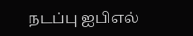நடப்பு ஐபிஎல்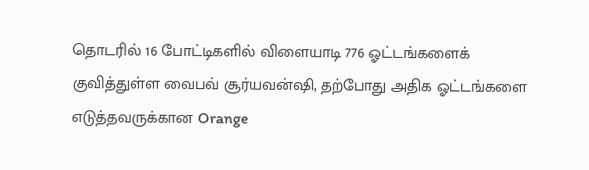தொடரில் 16 போட்டிகளில் விளையாடி 776 ஓட்டங்களைக் குவித்துள்ள வைபவ் சூர்யவன்ஷி, தற்போது அதிக ஓட்டங்களை எடுத்தவருக்கான Orange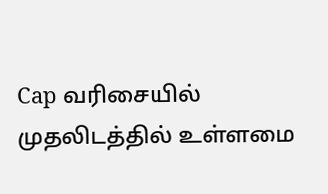Cap வரிசையில் முதலிடத்தில் உள்ளமை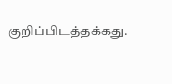குறிப்பிடத்தக்கது.